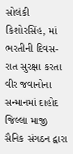સોલંકી કિશોરસિંહ, માં ભરતીની દિવસ-રાત સુરક્ષા કરતા વીર જવાનોના સન્માનમાં દાહોદ જિલ્લા માજી સૈનિક સંગઠન દ્વારા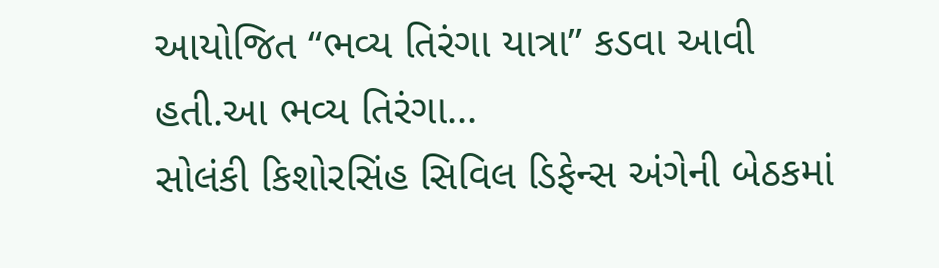આયોજિત “ભવ્ય તિરંગા યાત્રા” કડવા આવી હતી.આ ભવ્ય તિરંગા...
સોલંકી કિશોરસિંહ સિવિલ ડિફેન્સ અંગેની બેઠકમાં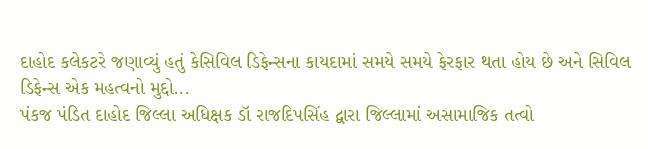દાહોદ કલેકટરે જણાવ્યું હતું કેસિવિલ ડિફેન્સના કાયદામાં સમયે સમયે ફેરફાર થતા હોય છે અને સિવિલ ડિફેન્સ એક મહત્વનો મુદ્દો...
પંકજ પંડિત દાહોદ જિલ્લા અધિક્ષક ડૉ રાજદિપસિંહ દ્વારા જિલ્લામાં અસામાજિક તત્વો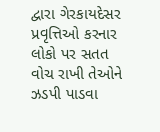દ્વારા ગેરકાયદેસર પ્રવૃત્તિઓ કરનાર લોકો પર સતત વોચ રાખી તેઓને ઝડપી પાડવા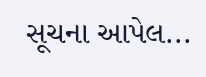સૂચના આપેલ...